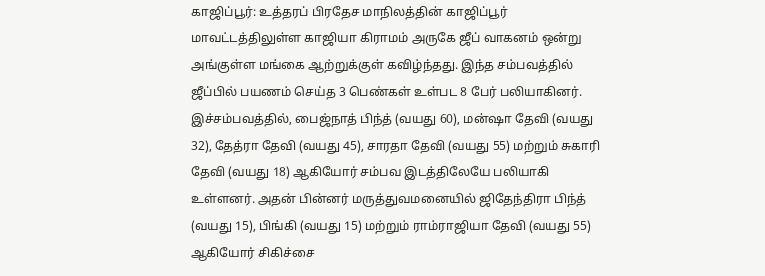காஜிப்பூர்: உத்தரப் பிரதேச மாநிலத்தின் காஜிப்பூர் மாவட்டத்திலுள்ள காஜியா கிராமம் அருகே ஜீப் வாகனம் ஒன்று அங்குள்ள மங்கை ஆற்றுக்குள் கவிழ்ந்தது. இந்த சம்பவத்தில் ஜீப்பில் பயணம் செய்த 3 பெண்கள் உள்பட 8 பேர் பலியாகினர். இச்சம்பவத்தில், பைஜ்நாத் பிந்த் (வயது 60), மன்ஷா தேவி (வயது 32), தேத்ரா தேவி (வயது 45), சாரதா தேவி (வயது 55) மற்றும் சுகாரி தேவி (வயது 18) ஆகியோர் சம்பவ இடத்திலேயே பலியாகி உள்ளனர். அதன் பின்னர் மருத்துவமனையில் ஜிதேந்திரா பிந்த் (வயது 15), பிங்கி (வயது 15) மற்றும் ராம்ராஜியா தேவி (வயது 55) ஆகியோர் சிகிச்சை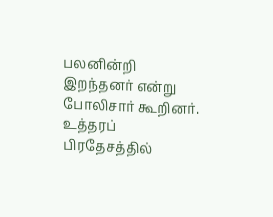பலனின்றி இறந்தனர் என்று போலிசார் கூறினர்.
உத்தரப் பிரதேசத்தில்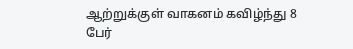ஆற்றுக்குள் வாகனம் கவிழ்ந்து 8 பேர்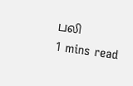பலி
1 mins read